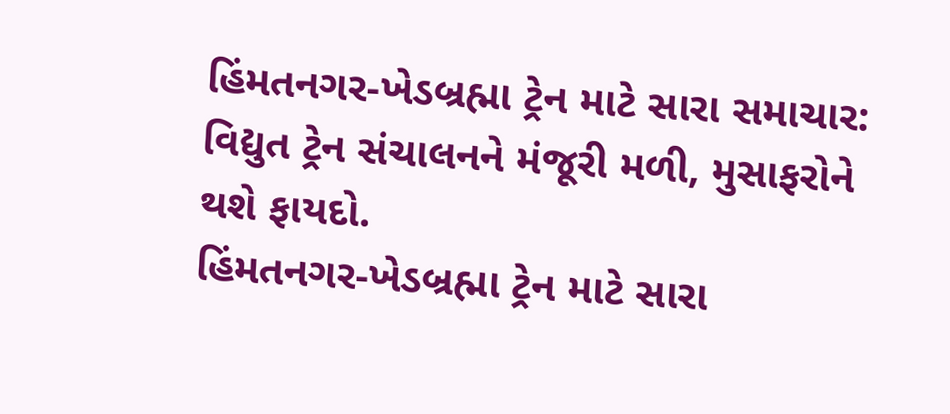હિંમતનગર-ખેડબ્રહ્મા ટ્રેન માટે સારા સમાચાર: વિદ્યુત ટ્રેન સંચાલનને મંજૂરી મળી, મુસાફરોને થશે ફાયદો.
હિંમતનગર-ખેડબ્રહ્મા ટ્રેન માટે સારા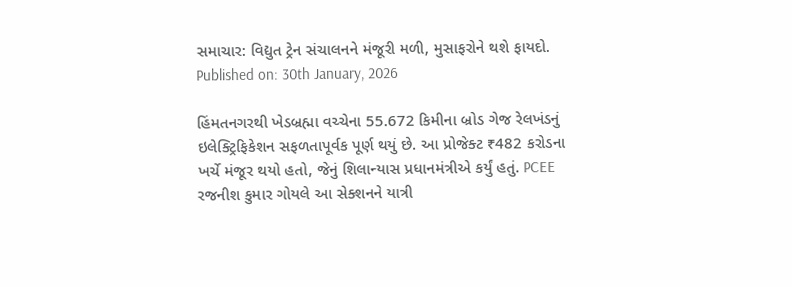સમાચાર: વિદ્યુત ટ્રેન સંચાલનને મંજૂરી મળી, મુસાફરોને થશે ફાયદો.
Published on: 30th January, 2026

હિંમતનગરથી ખેડબ્રહ્મા વચ્ચેના 55.672 કિમીના બ્રોડ ગેજ રેલખંડનું ઇલેક્ટ્રિફિકેશન સફળતાપૂર્વક પૂર્ણ થયું છે. આ પ્રોજેક્ટ ₹482 કરોડના ખર્ચે મંજૂર થયો હતો, જેનું શિલાન્યાસ પ્રધાનમંત્રીએ કર્યું હતું. PCEE રજનીશ કુમાર ગોયલે આ સેક્શનને યાત્રી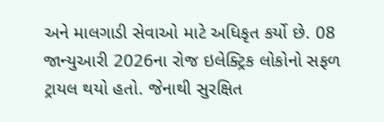અને માલગાડી સેવાઓ માટે અધિકૃત કર્યો છે. 08 જાન્યુઆરી 2026ના રોજ ઇલેક્ટ્રિક લોકોનો સફળ ટ્રાયલ થયો હતો. જેનાથી સુરક્ષિત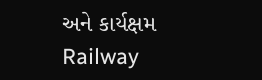અને કાર્યક્ષમ Railway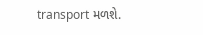transport મળશે.